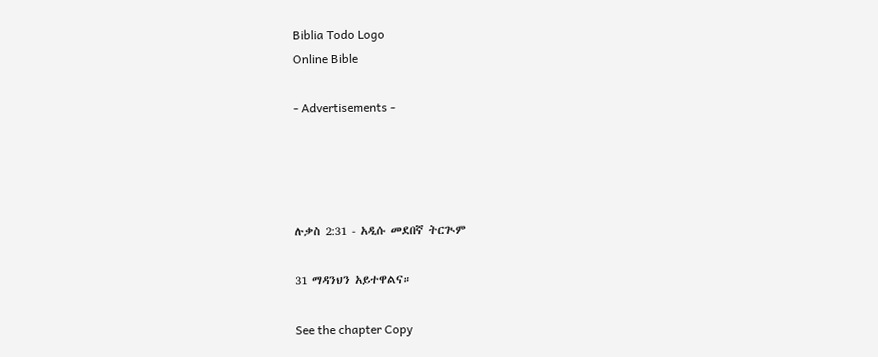Biblia Todo Logo
Online Bible

- Advertisements -




ሉቃስ 2:31 - አዲሱ መደበኛ ትርጒም

31 ማዳንህን አይተዋልና።

See the chapter Copy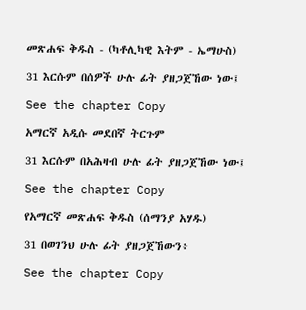መጽሐፍ ቅዱስ - (ካቶሊካዊ እትም - ኤማሁስ)

31 እርሱም በሰዎች ሁሉ ፊት ያዘጋጀኸው ነው፤

See the chapter Copy

አማርኛ አዲሱ መደበኛ ትርጉም

31 እርሱም በአሕዛብ ሁሉ ፊት ያዘጋጀኸው ነው፤

See the chapter Copy

የአማርኛ መጽሐፍ ቅዱስ (ሰማንያ አሃዱ)

31 በወገንህ ሁሉ ፊት ያዘጋጀኸውን፥

See the chapter Copy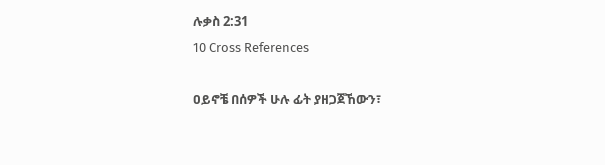ሉቃስ 2:31
10 Cross References

ዐይኖቼ በሰዎች ሁሉ ፊት ያዘጋጀኸውን፣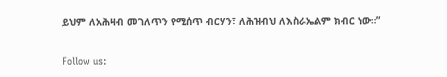ይህም ለአሕዛብ መገለጥን የሚሰጥ ብርሃን፣ ለሕዝብህ ለእስራኤልም ክብር ነው።”


Follow us: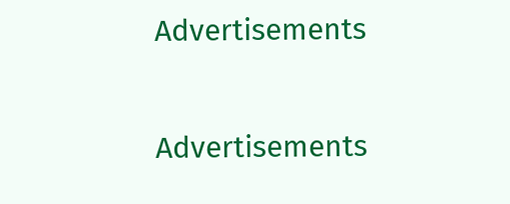Advertisements


Advertisements